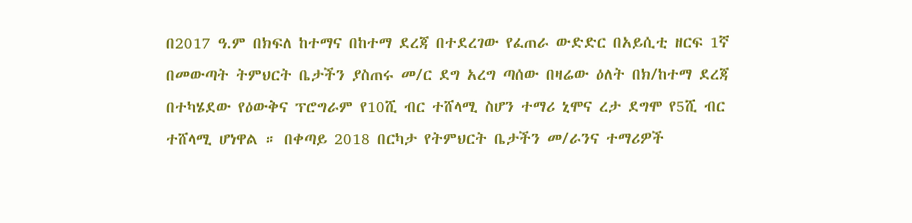በ2017 ዓ.ም በክፍለ ከተማና በከተማ ደረጃ በተደረገው የፈጠራ ውድድር በአይሲቲ ዘርፍ 1ኛ በመውጣት ትምህርት ቤታችን ያስጠሩ መ/ር ደግ አረግ ጣሰው በዛሬው ዕለት በክ/ከተማ ደረጃ በተካሄደው የዕውቅና ፕሮግራም የ10ሺ ብር ተሸላሚ ስሆን ተማሪ ኒሞና ረታ ደግሞ የ5ሺ ብር ተሸላሚ ሆነዋል ። በቀጣይ 2018 በርካታ የትምህርት ቤታችን መ/ራንና ተማሪዎች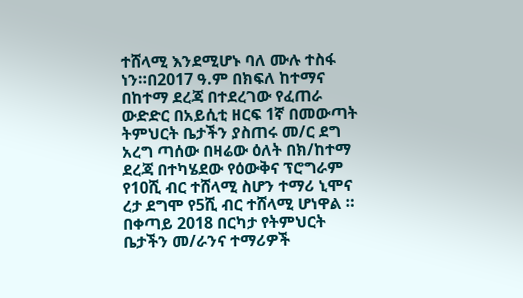ተሸላሚ እንደሚሆኑ ባለ ሙሉ ተስፋ ነን።በ2017 ዓ.ም በክፍለ ከተማና በከተማ ደረጃ በተደረገው የፈጠራ ውድድር በአይሲቲ ዘርፍ 1ኛ በመውጣት ትምህርት ቤታችን ያስጠሩ መ/ር ደግ አረግ ጣሰው በዛሬው ዕለት በክ/ከተማ ደረጃ በተካሄደው የዕውቅና ፕሮግራም የ10ሺ ብር ተሸላሚ ስሆን ተማሪ ኒሞና ረታ ደግሞ የ5ሺ ብር ተሸላሚ ሆነዋል ። በቀጣይ 2018 በርካታ የትምህርት ቤታችን መ/ራንና ተማሪዎች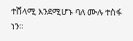ተሸላሚ እንደሚሆኑ ባለ ሙሉ ተስፋ ነን።